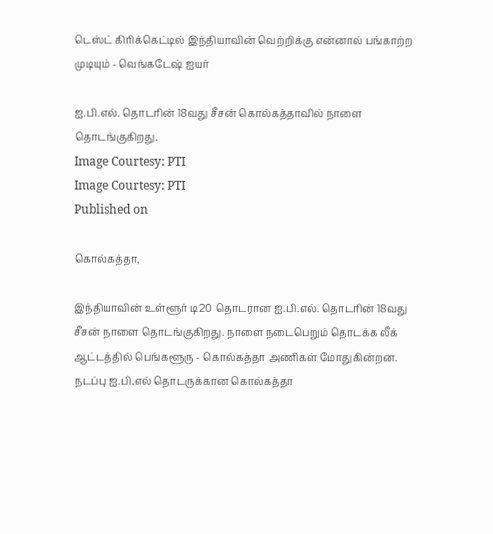டெஸ்ட் கிரிக்கெட்டில் இந்தியாவின் வெற்றிக்கு என்னால் பங்காற்ற முடியும் - வெங்கடேஷ் ஐயர்

ஐ.பி.எல். தொடரின் 18வது சீசன் கொல்கத்தாவில் நாளை தொடங்குகிறது.
Image Courtesy: PTI
Image Courtesy: PTI
Published on

கொல்கத்தா,

இந்தியாவின் உள்ளூர் டி20 தொடரான ஐ.பி.எல். தொடரின் 18வது சீசன் நாளை தொடங்குகிறது. நாளை நடைபெறும் தொடக்க லீக் ஆட்டத்தில் பெங்களூரு - கொல்கத்தா அணிகள் மோதுகின்றன. நடப்பு ஐ.பி.எல் தொடருக்கான கொல்கத்தா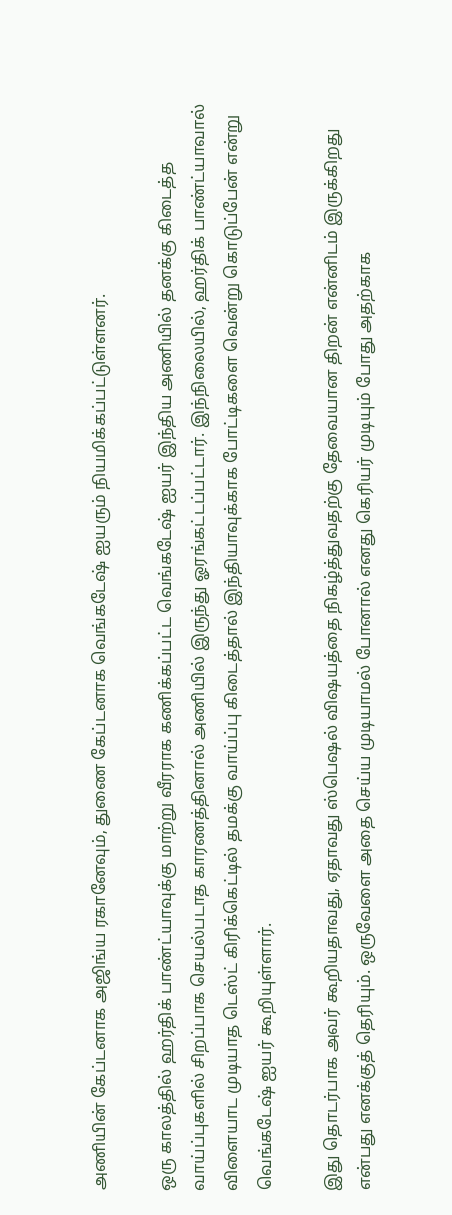அணியின் கேப்டனாக அஜிங்ய ரகானேவும், துணை கேப்டனாக வெங்கடேஷ் ஐயரும் நியமிக்கப்பட்டுள்ளனர்.

ஒரு காலத்தில் ஹர்திக் பாண்ட்யாவுக்கு மாற்று வீரராக கணிக்கப்பட்ட வெங்கடேஷ் ஐயர் இந்திய அணியில் தனக்கு கிடைத்த வாய்ப்புகளில் சிறப்பாக செயல்படாத காரணத்தினால் அணியில் இருந்து ஓரங்கட்டப்பட்டார். இந்நிலையில், ஹர்திக் பாண்ட்யாவால் விளையாட முடியாத டெஸ்ட் கிரிக்கெட்டில் தமக்கு வாய்ப்பு கிடைத்தால் இந்தியாவுக்காக போட்டிகளை வென்று கொடுப்பேன் என்று வெங்கடேஷ் ஐயர் கூறியுள்ளார்.

இது தொடர்பாக அவர் கூறியதாவது, ஏதாவது ஸ்பெஷல் விஷயத்தை நிகழ்த்துவதற்கு தேவையான திறன் என்னிடம் இருக்கிறது என்பது எனக்குத் தெரியும். ஒருவேளை அதை செய்ய முடியாமல் போனால் எனது கெரியர் முடியும் போது அதற்காக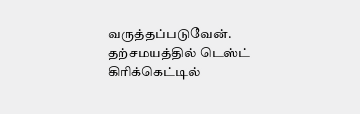வருத்தப்படுவேன். தற்சமயத்தில் டெஸ்ட் கிரிக்கெட்டில்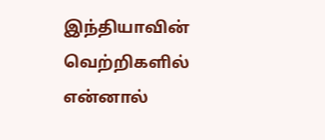இந்தியாவின் வெற்றிகளில் என்னால்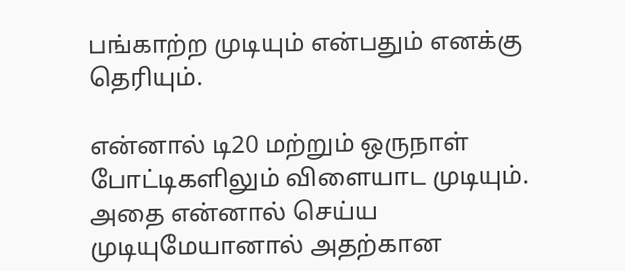பங்காற்ற முடியும் என்பதும் எனக்கு தெரியும்.

என்னால் டி20 மற்றும் ஒருநாள் போட்டிகளிலும் விளையாட முடியும். அதை என்னால் செய்ய முடியுமேயானால் அதற்கான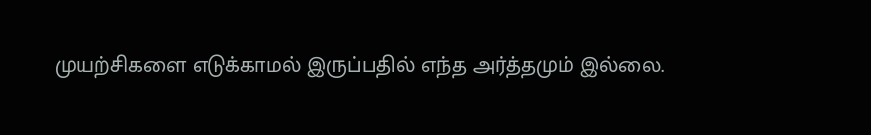முயற்சிகளை எடுக்காமல் இருப்பதில் எந்த அர்த்தமும் இல்லை.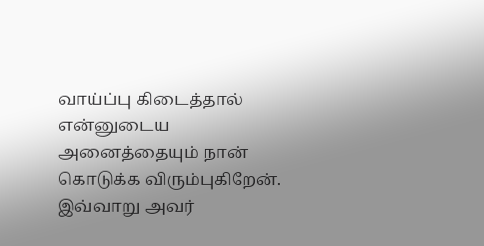வாய்ப்பு கிடைத்தால் என்னுடைய அனைத்தையும் நான் கொடுக்க விரும்புகிறேன். இவ்வாறு அவர்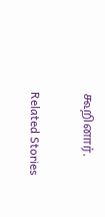கூறினார்.

Related Stories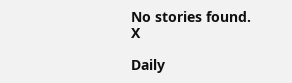No stories found.
X

Daily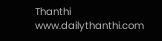Thanthi
www.dailythanthi.com